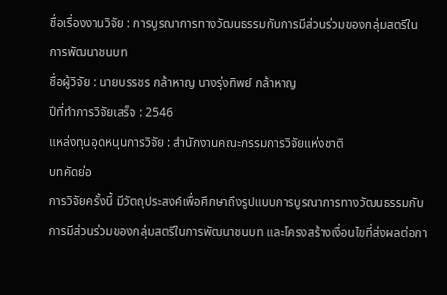ชื่อเรื่องงานวิจัย : การบูรณาการทางวัฒนธรรมกับการมีส่วนร่วมของกลุ่มสตรีในการพัฒนาชนบท
ชื่อผู้วิจัย : นายบรรชร กล้าหาญ นางรุ่งทิพย์ กล้าหาญ
ปีที่ทำการวิจัยเสร็จ : 2546
แหล่งทุนอุดหนุนการวิจัย : สำนักงานคณะกรรมการวิจัยแห่งชาติ
บทคัดย่อ
การวิจัยครั้งนี้ มีวัตถุประสงค์เพื่อศึกษาถึงรูปแบบการบูรณาการทางวัฒนธรรมกับการมีส่วนร่วมของกลุ่มสตรีในการพัฒนาชนบท และโครงสร้างเงื่อนไขที่ส่งผลต่อกา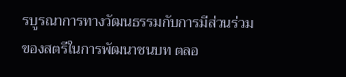รบูรณาการทางวัฒนธรรมกับการมีส่วนร่วมของสตรีในการพัฒนาชนบท ตลอ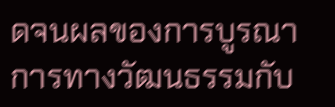ดจนผลของการบูรณาการทางวัฒนธรรมกับ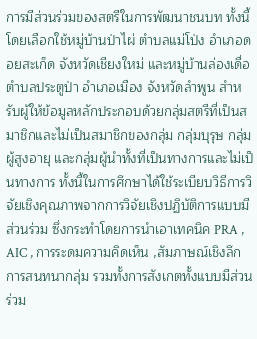การมีส่วนร่วมของสตรีในการพัฒนาชนบท ทั้งนี้โดยเลือกใช้หมู่บ้านป่าไผ่ ตำบลแม่โป่ง อำเภอดอยสะเก็ด จังหวัดเชียงใหม่ และหมู่บ้านล่องเดื่อ ตำบลประตูป่า อำเภอเมือง จังหวัดลำพูน สำหรับผู้ให้ข้อมูลหลักประกอบด้วยกลุ่มสตรีที่เป็นสมาชิกและไม่เป็นสมาชิกของกลุ่ม กลุ่มบุรุษ กลุ่มผู้สูงอายุ และกลุ่มผู้นำทั้งที่เป็นทางการและไม่เป็นทางการ ทั้งนี้ในการศึกษาได้ใช้ระเบียบวิธีการวิจัยเชิงคุณภาพจากการวิจัยเชิงปฏิบัติการแบบมีส่วนร่วม ซึ่งกระทำโดยการนำเอาเทคนิค PRA , AIC , การระดมความคิดเห็น ,สัมภาษณ์เชิงลึก การสนทนากลุ่ม รวมทั้งการสังเกตทั้งแบบมีส่วนร่วม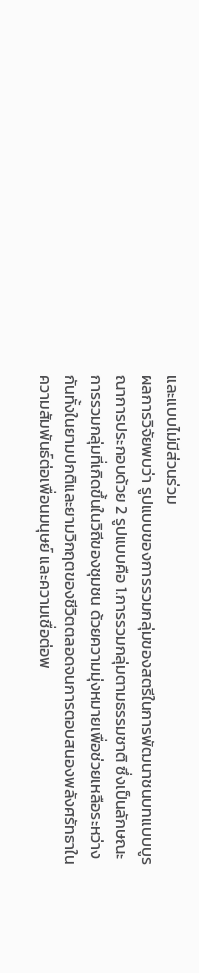และแบบไม่มีส่วนร่วม
ผลการวิจัยพบว่า รูปแบบของการรวมกลุ่มของสตรีในการพัฒนาชนบทแบบบูรณาการประกอบด้วย 2 รูปแบบคือ 1.การรวมกลุ่มตามธรรมชาติ ซึ่งเป็นลักษณะการรวมกลุ่มที่เกิดขึ้นในวิถีของชุมชน ด้วยความมุ่งหมายเพื่อช่วยเหลือระหว่างกันทั้งในยามปกติและยามวิกฤตของชีวิตตลอดจนการตอบสนองพลังศรัทธาในความสัมพันธ์ต่อเพื่อนมนุษย์ และความเชื่อต่อพ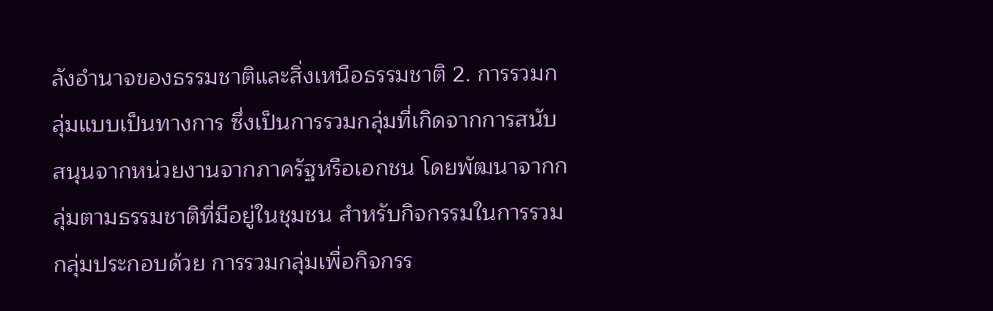ลังอำนาจของธรรมชาติและสิ่งเหนือธรรมชาติ 2. การรวมกลุ่มแบบเป็นทางการ ซึ่งเป็นการรวมกลุ่มที่เกิดจากการสนับสนุนจากหน่วยงานจากภาครัฐหรือเอกชน โดยพัฒนาจากกลุ่มตามธรรมชาติที่มีอยู่ในชุมชน สำหรับกิจกรรมในการรวมกลุ่มประกอบด้วย การรวมกลุ่มเพื่อกิจกรร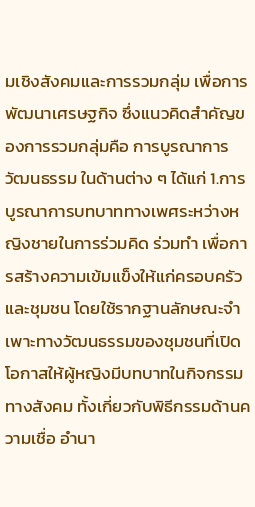มเชิงสังคมและการรวมกลุ่ม เพื่อการพัฒนาเศรษฐกิจ ซึ่งแนวคิดสำคัญของการรวมกลุ่มคือ การบูรณาการวัฒนธรรม ในด้านต่าง ๆ ได้แก่ 1.การบูรณาการบทบาททางเพศระหว่างหญิงชายในการร่วมคิด ร่วมทำ เพื่อการสร้างความเข้มแข็งให้แก่ครอบครัวและชุมชน โดยใช้รากฐานลักษณะจำเพาะทางวัฒนธรรมของชุมชนที่เปิดโอกาสให้ผู้หญิงมีบทบาทในกิจกรรมทางสังคม ทั้งเกี่ยวกับพิธีกรรมด้านความเชื่อ อำนา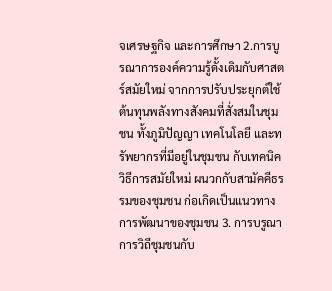จเศรษฐกิจ และการศึกษา 2.การบูรณาการองค์ความรู้ดั้งเดิมกับศาสตร์สมัยใหม่ จากการปรับประยุกต์ใช้ต้นทุนพลังทางสังคมที่สั่งสมในชุมชน ทั้งภูมิปัญญา เทคโนโลยี และทรัพยากรที่มีอยู่ในชุมชน กับเทคนิควิธีการสมัยใหม่ ผนวกกับสามัคคีธรรมของชุมชน ก่อเกิดเป็นแนวทางการพัฒนาของชุมชน 3. การบรูณาการวิถีชุมชนกับ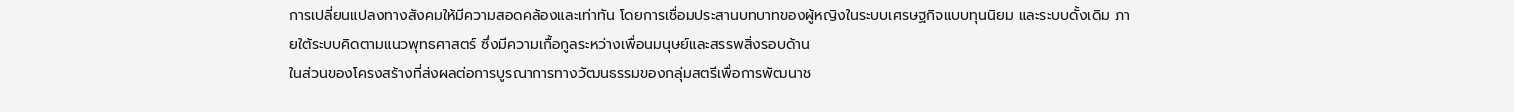การเปลี่ยนแปลงทางสังคมให้มีความสอดคล้องและเท่าทัน โดยการเชื่อมประสานบทบาทของผู้หญิงในระบบเศรษฐกิจแบบทุนนิยม และระบบดั้งเดิม ภายใต้ระบบคิดตามแนวพุทธศาสตร์ ซึ่งมีความเกื้อกูลระหว่างเพื่อนมนุษย์และสรรพสิ่งรอบด้าน
ในส่วนของโครงสร้างที่ส่งผลต่อการบูรณาการทางวัฒนธรรมของกลุ่มสตรีเพื่อการพัฒนาช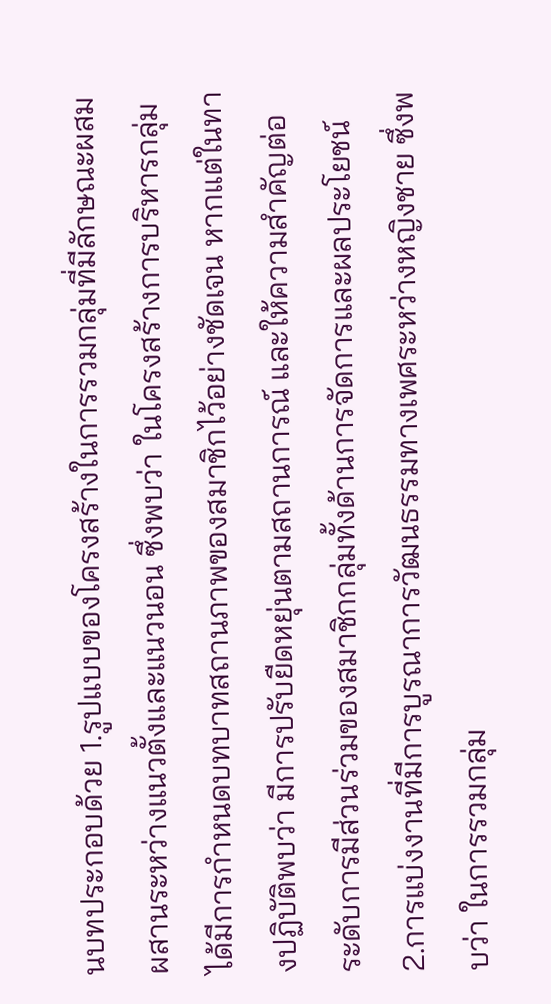นบทประกอบด้วย 1.รูปแบบของโครงสร้างในการรวมกลุ่มที่มีลักษณะผสมผสานระหว่างแนวตั้งและแนวนอน ซึ่งพบว่า ในโครงสร้างการบริหารกลุ่มได้มีการกำหนดบทบาทสถานภาพของสมาชิกไว้อย่างชัดเจน หากแต่ในทางปฏิบัติพบว่า มีการปรับยืดหยุ่นตามสถานการณ์ และให้ความสำคัญต่อระดับการมีส่วนร่วมของสมาชิกกลุ่มทั้งด้านการจัดการและผลประโยชน์ 2.การแบ่งงานที่มีการบูรณาการวัฒนธรรมทางเพศระหว่างหญิงชาย ซึ่งพบว่า ในการรวมกลุ่ม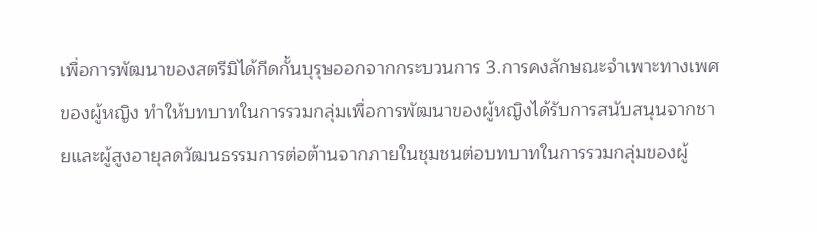เพื่อการพัฒนาของสตรีมิได้กีดกั้นบุรุษออกจากกระบวนการ 3.การคงลักษณะจำเพาะทางเพศของผู้หญิง ทำให้บทบาทในการรวมกลุ่มเพื่อการพัฒนาของผู้หญิงได้รับการสนับสนุนจากชายและผู้สูงอายุลดวัฒนธรรมการต่อต้านจากภายในชุมชนต่อบทบาทในการรวมกลุ่มของผู้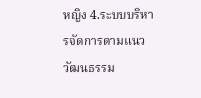หญิง 4.ระบบบริหารจัดการตามแนววัฒนธรรม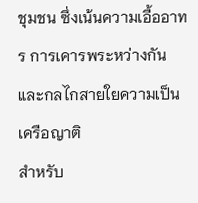ชุมชน ซึ่งเน้นความเอื้ออาทร การเคารพระหว่างกันและกลไกสายใยความเป็นเครือญาติ
สำหรับ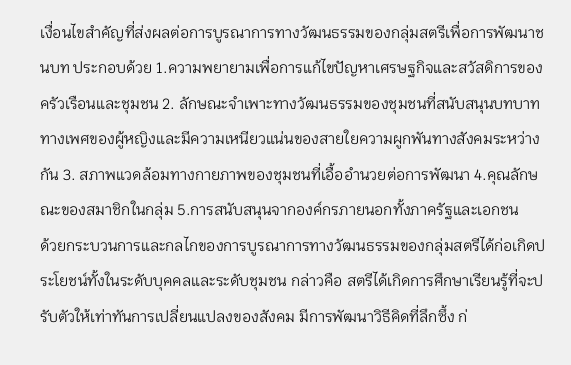เงื่อนไขสำคัญที่ส่งผลต่อการบูรณาการทางวัฒนธรรมของกลุ่มสตรีเพื่อการพัฒนาชนบท ประกอบด้วย 1.ความพยายามเพื่อการแก้ไขปัญหาเศรษฐกิจและสวัสดิการของครัวเรือนและชุมชน 2. ลักษณะจำเพาะทางวัฒนธรรมของชุมชนที่สนับสนุนบทบาททางเพศของผู้หญิงและมีความเหนียวแน่นของสายใยความผูกพันทางสังคมระหว่างกัน 3. สภาพแวดล้อมทางกายภาพของชุมชนที่เอื้ออำนวยต่อการพัฒนา 4.คุณลักษณะของสมาชิกในกลุ่ม 5.การสนับสนุนจากองค์กรภายนอกทั้งภาครัฐและเอกชน
ด้วยกระบวนการและกลไกของการบูรณาการทางวัฒนธรรมของกลุ่มสตรีได้ก่อเกิดประโยชน์ทั้งในระดับบุคคลและระดับชุมชน กล่าวคือ สตรีได้เกิดการศึกษาเรียนรู้ที่จะปรับตัวให้เท่าทันการเปลี่ยนแปลงของสังคม มีการพัฒนาวิธีคิดที่ลึกซึ้ง ก่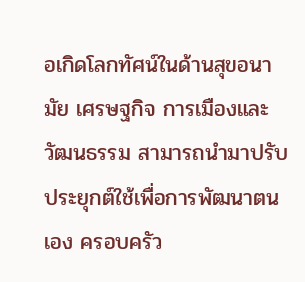อเกิดโลกทัศน์ในด้านสุขอนามัย เศรษฐกิจ การเมืองและวัฒนธรรม สามารถนำมาปรับประยุกต์ใช้เพื่อการพัฒนาตนเอง ครอบครัว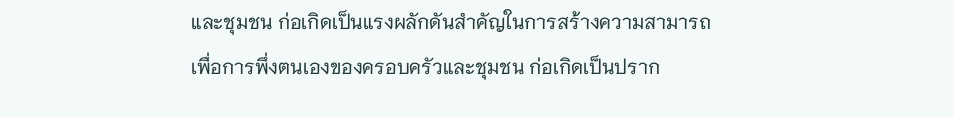และชุมชน ก่อเกิดเป็นแรงผลักดันสำคัญในการสร้างความสามารถเพื่อการพึ่งตนเองของครอบครัวและชุมชน ก่อเกิดเป็นปราก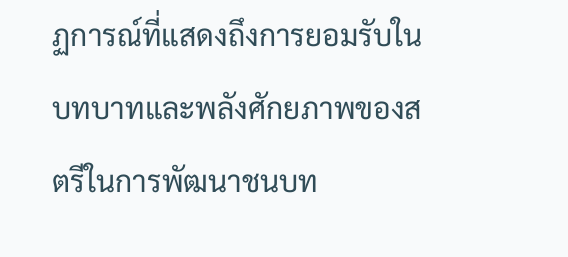ฏการณ์ที่แสดงถึงการยอมรับในบทบาทและพลังศักยภาพของสตรีในการพัฒนาชนบท